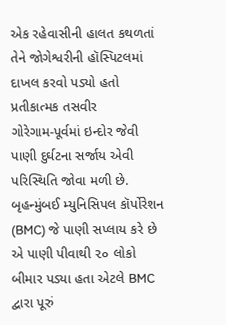એક રહેવાસીની હાલત કથળતાં તેને જોગેશ્વરીની હૉસ્પિટલમાં દાખલ કરવો પડ્યો હતો
પ્રતીકાત્મક તસવીર
ગોરેગામ-પૂર્વમાં ઇન્દોર જેવી પાણી દુર્ઘટના સર્જાય એવી પરિસ્થિતિ જોવા મળી છે. બૃહન્મુંબઈ મ્યુનિસિપલ કૉર્પોરેશન (BMC) જે પાણી સપ્લાય કરે છે એ પાણી પીવાથી ૨૦ લોકો બીમાર પડ્યા હતા એટલે BMC દ્વારા પૂરું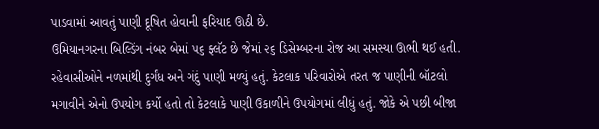પાડવામાં આવતું પાણી દૂષિત હોવાની ફરિયાદ ઊઠી છે.
ઉમિયાનગરના બિલ્ડિંગ નંબર બેમાં ૫૬ ફ્લૅટ છે જેમાં ૨૬ ડિસેમ્બરના રોજ આ સમસ્યા ઊભી થઈ હતી. રહેવાસીઓને નળમાંથી દુર્ગંધ અને ગંદું પાણી મળ્યું હતું. કેટલાક પરિવારોએ તરત જ પાણીની બૉટલો મગાવીને એનો ઉપયોગ કર્યો હતો તો કેટલાકે પાણી ઉકાળીને ઉપયોગમાં લીધું હતું. જોકે એ પછી બીજા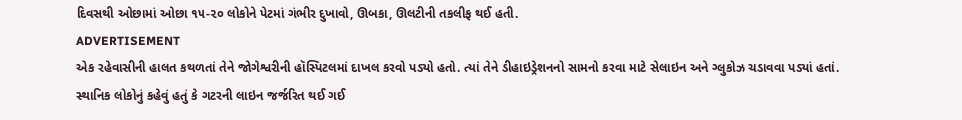દિવસથી ઓછામાં ઓછા ૧૫-૨૦ લોકોને પેટમાં ગંભીર દુખાવો, ઊબકા, ઊલટીની તકલીફ થઈ હતી.
ADVERTISEMENT
એક રહેવાસીની હાલત કથળતાં તેને જોગેશ્વરીની હૉસ્પિટલમાં દાખલ કરવો પડ્યો હતો. ત્યાં તેને ડીહાઇડ્રેશનનો સામનો કરવા માટે સેલાઇન અને ગ્લુકોઝ ચડાવવા પડ્યાં હતાં.
સ્થાનિક લોકોનું કહેવું હતું કે ગટરની લાઇન જર્જરિત થઈ ગઈ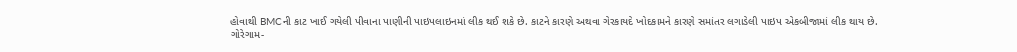હોવાથી BMCની કાટ ખાઈ ગયેલી પીવાના પાણીની પાઇપલાઇનમાં લીક થઈ શકે છે. કાટને કારણે અથવા ગેરકાયદે ખોદકામને કારણે સમાંતર લગાડેલી પાઇપ એકબીજામાં લીક થાય છે.
ગોરેગામ-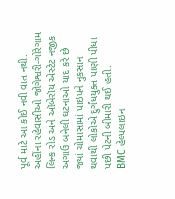પૂર્વ માટે આ કોઈ નવી વાત નથી. અહીંના રહેવાસીઓ જોગેશ્વરી-ગોરેગામ લિન્ક રોડ અને ઑબેરૉય એસ્ટેટ નજીક અગાઉ બનેલી ઘટનાઓ યાદ કરે છે જ્યાં ચોમાસામાં પાઇપને નુકસાન થવાથી લોકોએ દુર્ગંધયુક્ત પાણી પીધા પછી પેટની બીમારી થઈ હતી.
BMC હેલ્પલાઇન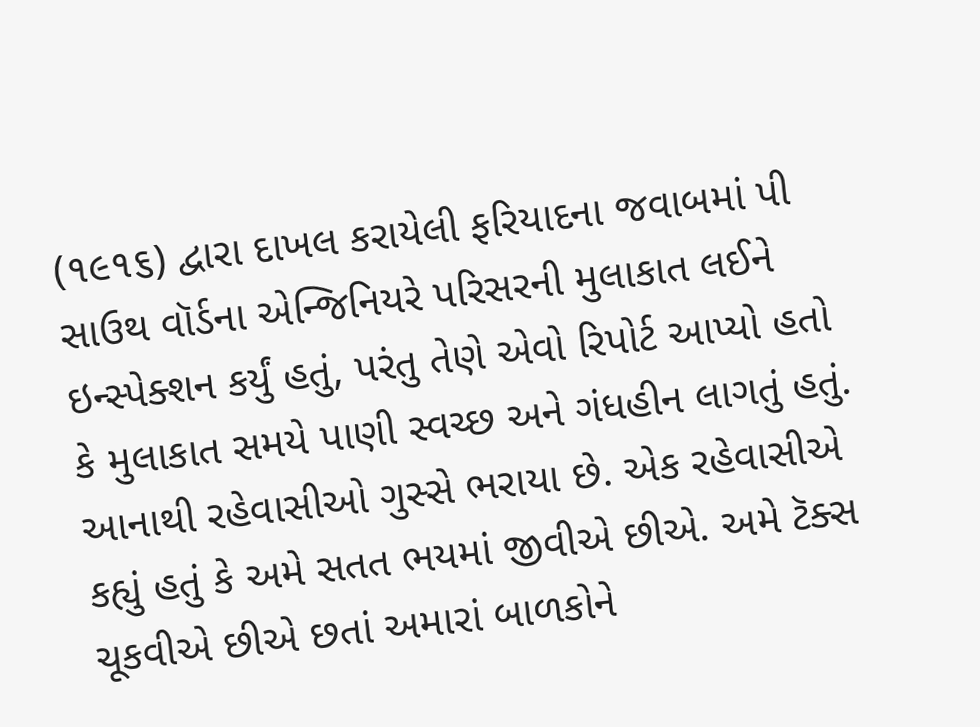(૧૯૧૬) દ્વારા દાખલ કરાયેલી ફરિયાદના જવાબમાં પી સાઉથ વૉર્ડના એન્જિનિયરે પરિસરની મુલાકાત લઈને ઇન્સ્પેક્શન કર્યું હતું, પરંતુ તેણે એવો રિપોર્ટ આપ્યો હતો કે મુલાકાત સમયે પાણી સ્વચ્છ અને ગંધહીન લાગતું હતું. આનાથી રહેવાસીઓ ગુસ્સે ભરાયા છે. એક રહેવાસીએ કહ્યું હતું કે અમે સતત ભયમાં જીવીએ છીએ. અમે ટૅક્સ ચૂકવીએ છીએ છતાં અમારાં બાળકોને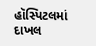હૉસ્પિટલમાં દાખલ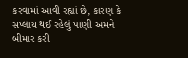કરવામાં આવી રહ્યાં છે, કારણ કે સપ્લાય થઈ રહેલું પાણી અમને બીમાર કરી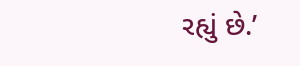રહ્યું છે.’